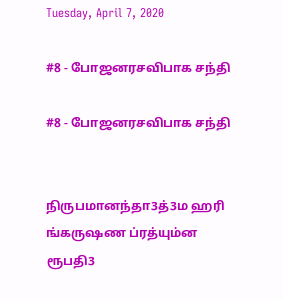Tuesday, April 7, 2020

#8 - போஜனரசவிபாக சந்தி

#8 - போஜனரசவிபாக சந்தி


நிருபமானந்தா3த்3ம ஹரி
ங்கருஷண ப்ரத்யும்ன ரூபதி3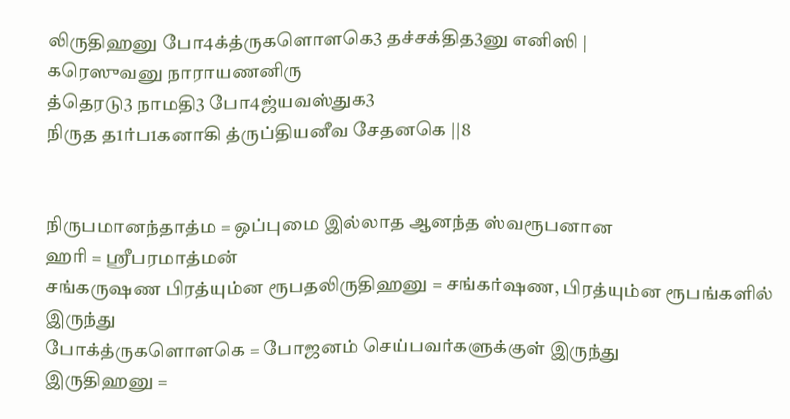லிருதிஹனு போ4க்த்ருகளொளகெ3 தச்சக்தித3னு எனிஸி |
கரெஸுவனு நாராயணனிரு
த்தெரடு3 நாமதி3 போ4ஜ்யவஸ்துக3
நிருத த1ர்ப1கனாகி த்ருப்தியனீவ சேதனகெ ||8


நிருபமானந்தாத்ம = ஒப்புமை இல்லாத ஆனந்த ஸ்வரூபனான
ஹரி = ஸ்ரீபரமாத்மன்
சங்கருஷண பிரத்யும்ன ரூபதலிருதிஹனு = சங்கர்ஷண, பிரத்யும்ன ரூபங்களில் இருந்து
போக்த்ருகளொளகெ = போஜனம் செய்பவர்களுக்குள் இருந்து
இருதிஹனு =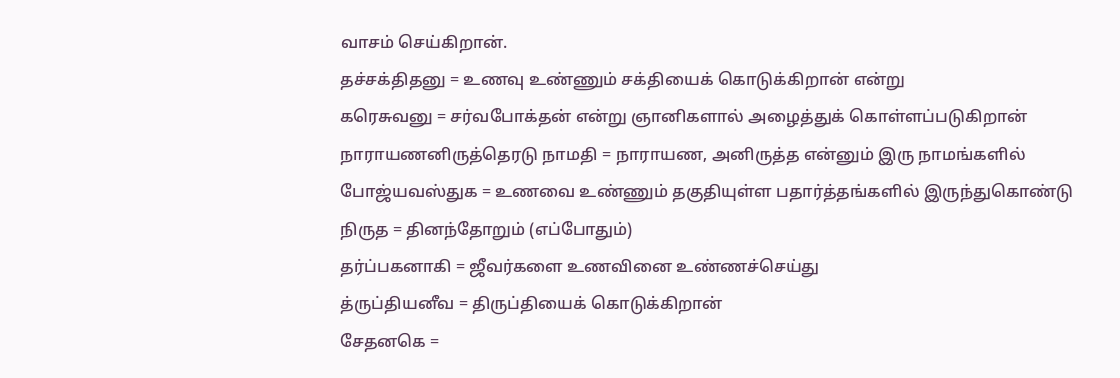வாசம் செய்கிறான்.
தச்சக்திதனு = உணவு உண்ணும் சக்தியைக் கொடுக்கிறான் என்று
கரெசுவனு = சர்வபோக்தன் என்று ஞானிகளால் அழைத்துக் கொள்ளப்படுகிறான்
நாராயணனிருத்தெரடு நாமதி = நாராயண, அனிருத்த என்னும் இரு நாமங்களில்
போஜ்யவஸ்துக = உணவை உண்ணும் தகுதியுள்ள பதார்த்தங்களில் இருந்துகொண்டு
நிருத = தினந்தோறும் (எப்போதும்)
தர்ப்பகனாகி = ஜீவர்களை உணவினை உண்ணச்செய்து
த்ருப்தியனீவ = திருப்தியைக் கொடுக்கிறான்
சேதனகெ =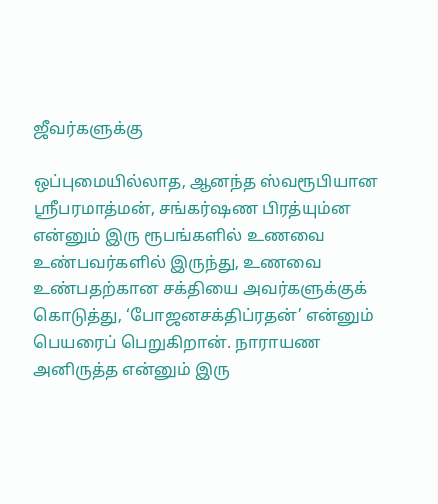ஜீவர்களுக்கு

ஒப்புமையில்லாத, ஆனந்த ஸ்வரூபியான ஸ்ரீபரமாத்மன், சங்கர்ஷண பிரத்யும்ன என்னும் இரு ரூபங்களில் உணவை உண்பவர்களில் இருந்து, உணவை உண்பதற்கான சக்தியை அவர்களுக்குக் கொடுத்து, ‘போஜனசக்திப்ரதன்’ என்னும் பெயரைப் பெறுகிறான். நாராயண அனிருத்த என்னும் இரு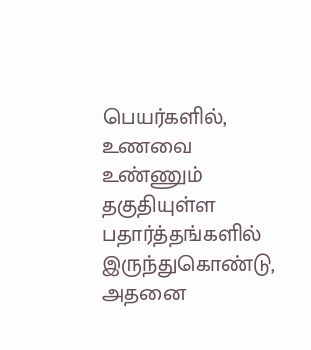பெயர்களில், உணவை உண்ணும் தகுதியுள்ள பதார்த்தங்களில் இருந்துகொண்டு, அதனை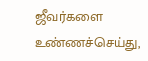ஜீவர்களை உண்ணச்செய்து,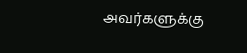அவர்களுக்கு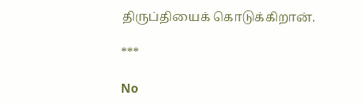திருப்தியைக் கொடுக்கிறான்.

***

No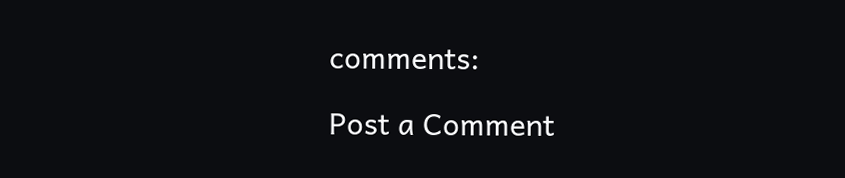comments:

Post a Comment